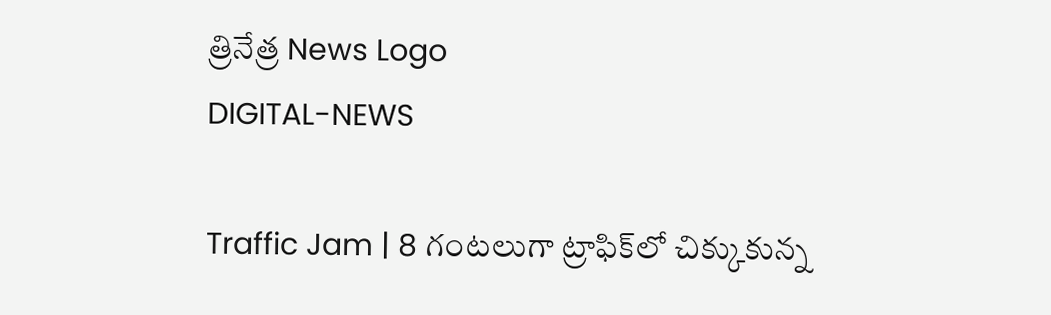త్రినేత్ర News Logo
DIGITAL-NEWS

Traffic Jam | 8 గంట‌లుగా ట్రాఫిక్‌లో చిక్కుకున్న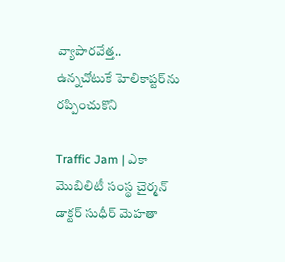వ్యాపార‌వేత్త‌.. ఉన్న‌చోటుకే హెలికాప్ట‌ర్‌ను ర‌ప్పించుకొని

Traffic Jam | ఎకా మొబిలిటీ సంస్థ చైర్మ‌న్ డాక్ట‌ర్ సుధీర్ మెహ‌తా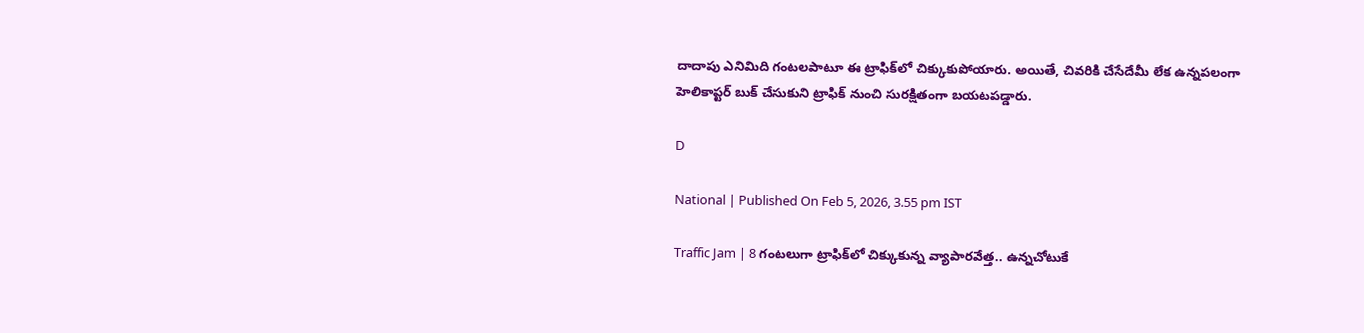దాదాపు ఎనిమిది గంట‌ల‌పాటూ ఈ ట్రాఫిక్‌లో చిక్కుకుపోయారు. అయితే, చివ‌రికి చేసేదేమీ లేక ఉన్న‌ప‌లంగా హెలికాప్ట‌ర్ బుక్ చేసుకుని ట్రాఫిక్ నుంచి సుర‌క్షితంగా బ‌య‌ట‌ప‌డ్డారు.

D

National | Published On Feb 5, 2026, 3.55 pm IST

Traffic Jam | 8 గంట‌లుగా ట్రాఫిక్‌లో చిక్కుకున్న వ్యాపార‌వేత్త‌.. ఉన్న‌చోటుకే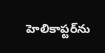హెలికాప్ట‌ర్‌ను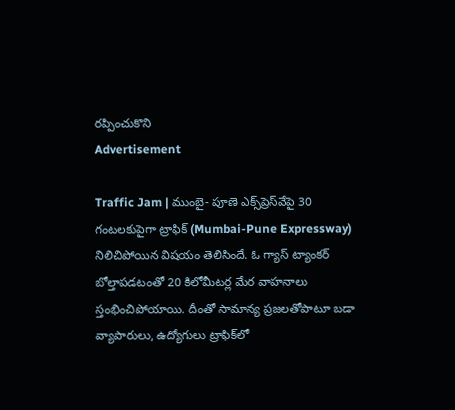ర‌ప్పించుకొని
Advertisement

Traffic Jam | ముంబై- పూణె ఎక్స్‌ప్రెస్‌వేపై 30 గంటలకుపైగా ట్రాఫిక్‌ (Mumbai-Pune Expressway) నిలిచిపోయిన విష‌యం తెలిసిందే. ఓ గ్యాస్ ట్యాంక‌ర్ బోల్తాప‌డ‌టంతో 20 కిలోమీట‌ర్ల మేర వాహ‌నాలు స్తంభించిపోయాయి. దీంతో సామాన్య ప్ర‌జ‌ల‌తోపాటూ బ‌డా వ్యాపారులు, ఉద్యోగులు ట్రాఫిక్‌లో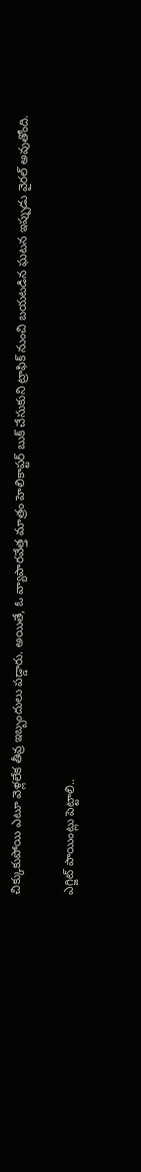చిక్కుకుపోయి ఎటూ వెళ్ల‌లేక తీవ్ర ఇబ్బందులు ప‌డ్డారు. అయితే, ఓ వ్యాపార‌వేత్త మాత్రం హెలికాప్ట‌ర్ బుక్ చేసుకుని ట్రాఫిక్ నుంచి బ‌య‌ట‌డిన ఘ‌ట‌న ఇప్పుడు వైర‌ల్ అవుతోంది.

ఎగ్జిట్ పాయింట్లు పెట్టాలి..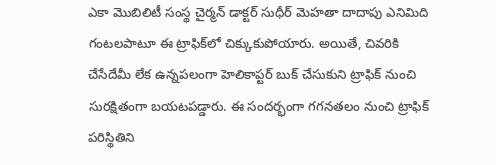ఎకా మొబిలిటీ సంస్థ చైర్మ‌న్ డాక్ట‌ర్ సుధీర్ మెహ‌తా దాదాపు ఎనిమిది గంట‌ల‌పాటూ ఈ ట్రాఫిక్‌లో చిక్కుకుపోయారు. అయితే, చివ‌రికి చేసేదేమీ లేక ఉన్న‌ప‌లంగా హెలికాప్ట‌ర్ బుక్ చేసుకుని ట్రాఫిక్ నుంచి సుర‌క్షితంగా బ‌య‌ట‌ప‌డ్డారు. ఈ సంద‌ర్భంగా గ‌గ‌న‌త‌లం నుంచి ట్రాఫిక్ ప‌రిస్థితిని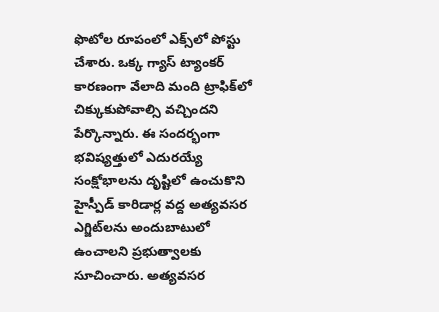ఫొటోల రూపంలో ఎక్స్‌లో పోస్టు చేశారు. ఒక్క గ్యాస్ ట్యాంక‌ర్ కార‌ణంగా వేలాది మంది ట్రాఫిక్‌లో చిక్కుకుపోవాల్సి వ‌చ్చింద‌ని పేర్కొన్నారు. ఈ సంద‌ర్భంగా భ‌విష్య‌త్తులో ఎదుర‌య్యే సంక్షోభాల‌ను దృష్టిలో ఉంచుకొని హైస్పీడ్ కారిడార్ల వ‌ద్ద అత్య‌వ‌స‌ర ఎగ్జిట్‌ల‌ను అందుబాటులో ఉంచాల‌ని ప్ర‌భుత్వాల‌కు సూచించారు. అత్య‌వ‌స‌ర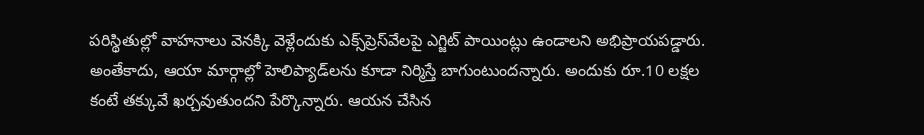ప‌రిస్థితుల్లో వాహ‌నాలు వెన‌క్కి వెళ్లేందుకు ఎక్స్‌ప్రెస్‌వేల‌పై ఎగ్జిట్ పాయింట్లు ఉండాల‌ని అభిప్రాయ‌ప‌డ్డారు. అంతేకాదు, ఆయా మార్గాల్లో హెలిప్యాడ్‌ల‌ను కూడా నిర్మిస్తే బాగుంటుంద‌న్నారు. అందుకు రూ.10 ల‌క్ష‌ల కంటే త‌క్కువే ఖ‌ర్చ‌వుతుంద‌ని పేర్కొన్నారు. ఆయ‌న చేసిన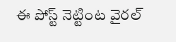ఈ పోస్ట్ నెట్టింట వైర‌ల్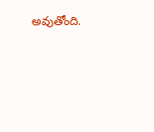అవుతోంది.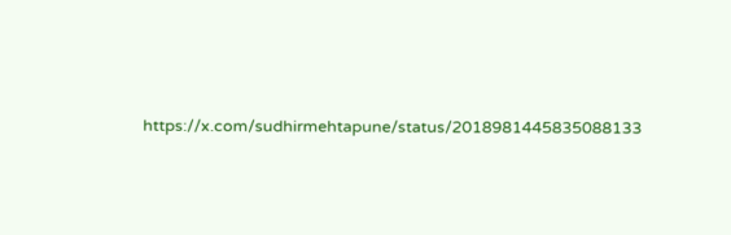https://x.com/sudhirmehtapune/status/2018981445835088133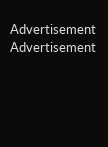Advertisement
Advertisement